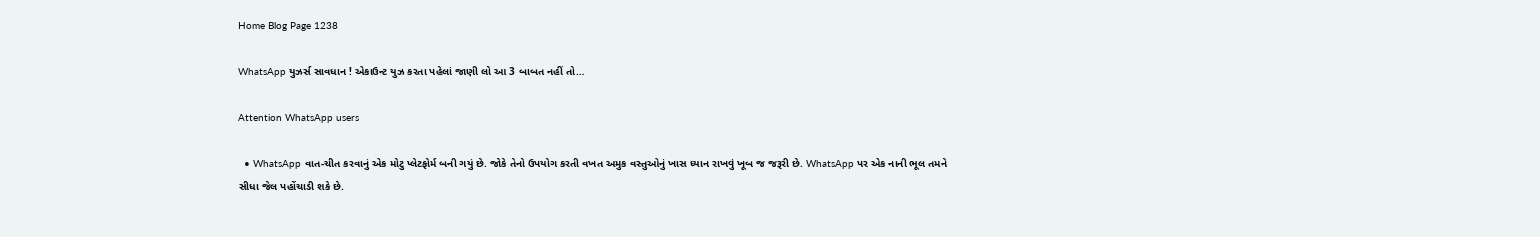Home Blog Page 1238

WhatsApp યુઝર્સ સાવધાન ! એકાઉન્ટ યુઝ કરતા પહેલાં જાણી લો આ 3 બાબત નહીં તો…

Attention WhatsApp users

  • WhatsApp વાત-ચીત કરવાનું એક મોટુ પ્લેટફોર્મ બની ગયું છે. જોકે તેનો ઉપયોગ કરતી વખત અમુક વસ્તુઓનું ખાસ ધ્યાન રાખવું ખૂબ જ જરૂરી છે. WhatsApp પર એક નાની ભૂલ તમને સીધા જેલ પહોંચાડી શકે છે.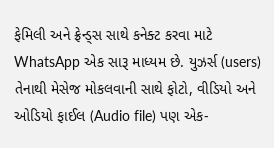ફેમિલી અને ફ્રેન્ડ્સ સાથે કનેક્ટ કરવા માટે WhatsApp એક સારૂ માધ્યમ છે. યુઝર્સ (users) તેનાથી મેસેજ મોકલવાની સાથે ફોટો, વીડિયો અને ઓડિયો ફાઈલ (Audio file) પણ એક-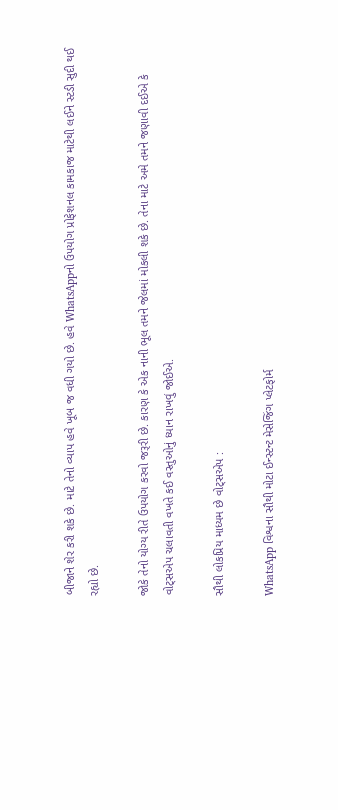બીજાને શેર કરી શકે છે. માટે તેનો વ્યાપ હવે ખૂબ જ વધી ગયો છે. હવે WhatsAppનો ઉપયોગ પ્રોફેશનલ કામકાજ માટેથી લઈને સ્ટડી સુદી થઈ રહ્યો છે.

જોકે તેનો યોગ્ય રીતે ઉપયોગ કરવો જરૂરી છે. કારણ કે એક નાની ભૂલ તમને જેલમાં મોકલી શકે છે. તેના માટે અમે તમને જણાવી દઈએ કે વોટ્સએપ ચલાવતી વખતે કઈ વસ્તુઓનું ધ્યાન રાખવું જોઈએ.

સૌથી લોકપ્રિય માધ્યમ છે વોટ્સએપ :

WhatsApp વિશ્વના સૌથી મોટા ઈન્સ્ટન્ટ મેસેજિંગ પ્લેટફોર્મ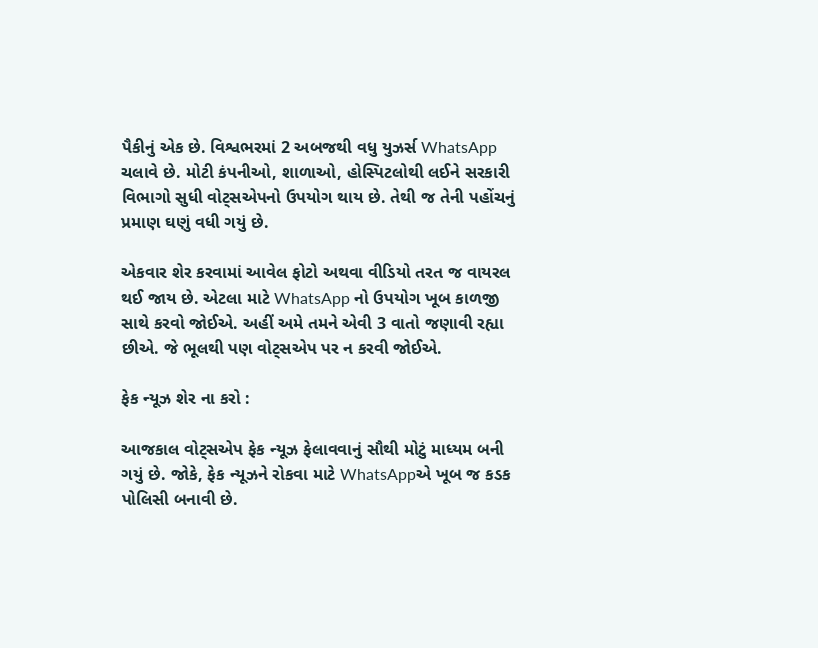પૈકીનું એક છે. વિશ્વભરમાં 2 અબજથી વધુ યુઝર્સ WhatsApp ચલાવે છે. મોટી કંપનીઓ, શાળાઓ, હોસ્પિટલોથી લઈને સરકારી વિભાગો સુધી વોટ્સએપનો ઉપયોગ થાય છે. તેથી જ તેની પહોંચનું પ્રમાણ ઘણું વધી ગયું છે.

એકવાર શેર કરવામાં આવેલ ફોટો અથવા વીડિયો તરત જ વાયરલ થઈ જાય છે. એટલા માટે WhatsApp નો ઉપયોગ ખૂબ કાળજી સાથે કરવો જોઈએ. અહીં અમે તમને એવી 3 વાતો જણાવી રહ્યા છીએ. જે ભૂલથી પણ વોટ્સએપ પર ન કરવી જોઈએ.

ફેક ન્યૂઝ શેર ના કરો :

આજકાલ વોટ્સએપ ફેક ન્યૂઝ ફેલાવવાનું સૌથી મોટું માધ્યમ બની ગયું છે. જોકે, ફેક ન્યૂઝને રોકવા માટે WhatsAppએ ખૂબ જ કડક પોલિસી બનાવી છે.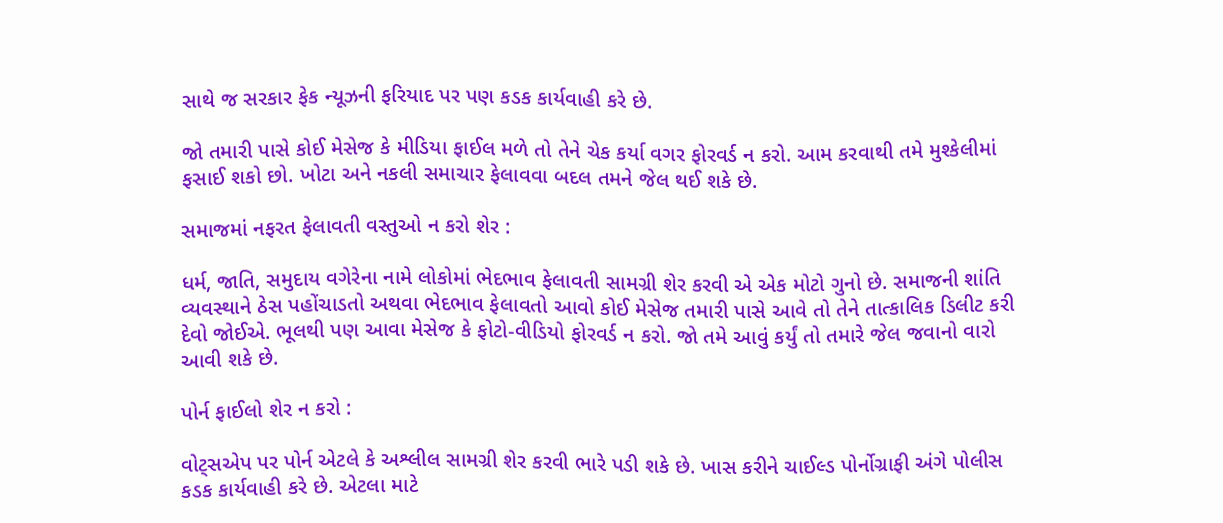સાથે જ સરકાર ફેક ન્યૂઝની ફરિયાદ પર પણ કડક કાર્યવાહી કરે છે.

જો તમારી પાસે કોઈ મેસેજ કે મીડિયા ફાઈલ મળે તો તેને ચેક કર્યા વગર ફોરવર્ડ ન કરો. આમ કરવાથી તમે મુશ્કેલીમાં ફસાઈ શકો છો. ખોટા અને નકલી સમાચાર ફેલાવવા બદલ તમને જેલ થઈ શકે છે.

સમાજમાં નફરત ફેલાવતી વસ્તુઓ ન કરો શેર :

ધર્મ, જાતિ, સમુદાય વગેરેના નામે લોકોમાં ભેદભાવ ફેલાવતી સામગ્રી શેર કરવી એ એક મોટો ગુનો છે. સમાજની શાંતિ વ્યવસ્થાને ઠેસ પહોંચાડતો અથવા ભેદભાવ ફેલાવતો આવો કોઈ મેસેજ તમારી પાસે આવે તો તેને તાત્કાલિક ડિલીટ કરી દેવો જોઈએ. ભૂલથી પણ આવા મેસેજ કે ફોટો-વીડિયો ફોરવર્ડ ન કરો. જો તમે આવું કર્યું તો તમારે જેલ જવાનો વારો આવી શકે છે.

પોર્ન ફાઈલો શેર ન કરો :

વોટ્સએપ પર પોર્ન એટલે કે અશ્લીલ સામગ્રી શેર કરવી ભારે પડી શકે છે. ખાસ કરીને ચાઈલ્ડ પોર્નોગ્રાફી અંગે પોલીસ કડક કાર્યવાહી કરે છે. એટલા માટે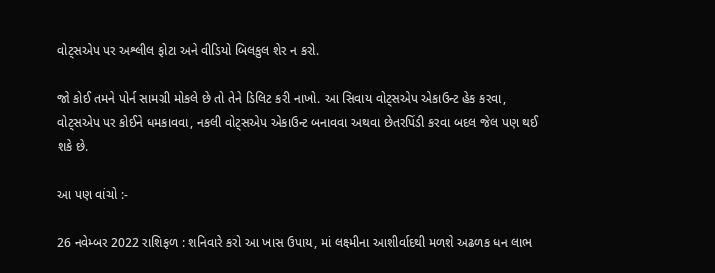વોટ્સએપ પર અશ્લીલ ફોટા અને વીડિયો બિલકુલ શેર ન કરો.

જો કોઈ તમને પોર્ન સામગ્રી મોકલે છે તો તેને ડિલિટ કરી નાખો. આ સિવાય વોટ્સએપ એકાઉન્ટ હેક કરવા, વોટ્સએપ પર કોઈને ધમકાવવા, નકલી વોટ્સએપ એકાઉન્ટ બનાવવા અથવા છેતરપિંડી કરવા બદલ જેલ પણ થઈ શકે છે.

આ પણ વાંચો :-

26 નવેમ્બર 2022 રાશિફળ : શનિવારે કરો આ ખાસ ઉપાય, માં લક્ષ્મીના આશીર્વાદથી મળશે અઢળક ધન લાભ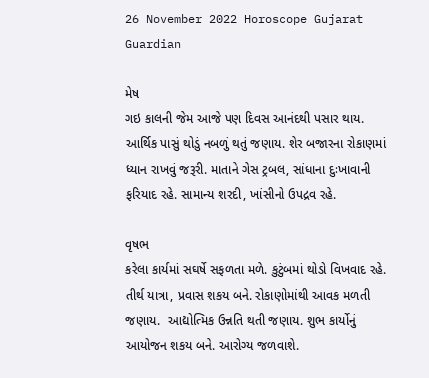26 November 2022 Horoscope Gujarat Guardian

મેષ
ગઇ કાલની જેમ આજે પણ ‌દિવસ આનંદથી પસાર થાય. આ‌‌ર્થિક પાસું થોડું નબળું થતું જણાય. શેર બજારના રોકાણમાં ધ્યાન રાખવું જરૂરી. માતાને ગેસ ટ્રબલ, સાંધાના દુઃખાવાની ફ‌રિયાદ રહે. સામાન્ય શરદી, ખાંસીનો ઉપદ્રવ રહે.

વૃષભ
કરેલા કાર્યમાં સઘર્ષે સફળતા મળે. કુટુંબમાં થોડો ‌વિખવાદ રહે. તીર્થ યાત્રા, પ્રવાસ શકય બને. રોકાણોમાંથી આવક મળતી જણાય.  આદ્યો‌ત્મિક ઉન્ન‌તિ થતી જણાય. શુભ કાર્યોનું આયોજન શકય બને. આરોગ્ય જળવાશે.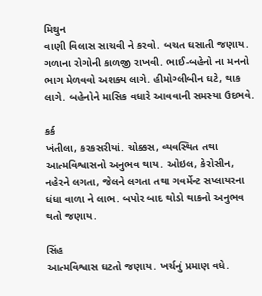મિથુન
વાણી ‌વિલાસ સાચવી ને કરવો. બચત ઘસાતી જણાય. ગળાના રોગોની કાળજી રાખવી. ભાઈ-બહેનો ના મનનો ભાગ મેળવવો અશક્ય લાગે. હીમોગ્લીબીન ઘટે, થાક લાગે. બહેનોને મા‌સિક વધારે આવવાની સમસ્યા ઉદભવે.

કર્ક
ખંતીલા, કરકસરીયાં. ચોક્કસ, વ્યવ‌સ્થિત તથા આત્મ‌વિશ્વાસનો અનુભવ થાય. ઓઇલ, કેરોસીન, નહેરને લગતા, જેલને લગતા તથા ગવર્મેન્ટ સપ્લાયરના ધંધા વાળા ને લાભ. બપોર બાદ થોડો થાકનો અનુભવ થતો જણાય.

સિંહ
આત્મ‌વિશ્વાસ ઘટતો જણાય. ખર્ચનું પ્રમાણ વધે.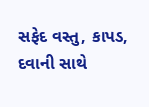સફેદ વસ્તુ, કાપડ, દવાની સાથે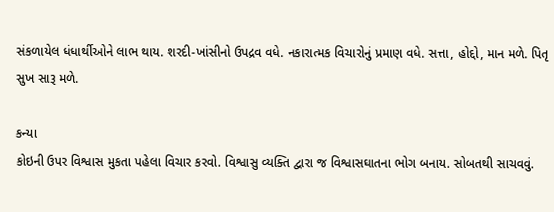સંકળાયેલ ધંધાર્થીઓને લાભ થાય. શરદી-ખાંસીનો ઉપદ્રવ વધે. નકારાત્મક ‌વિચારોનું પ્રમાણ વધે. સત્તા, હોદ્દો, માન મળે. પિતૃ સુખ સારૂ મળે.

કન્યા
કોઇની ઉપર ‌વિશ્વાસ મુકતા પહેલા ‌વિચાર કરવો. વિશ્વાસુ વ્ય‌ક્તિ દ્વારા જ ‌વિશ્વાસઘાતના ભોગ બનાય. સોબતથી સાચવવું.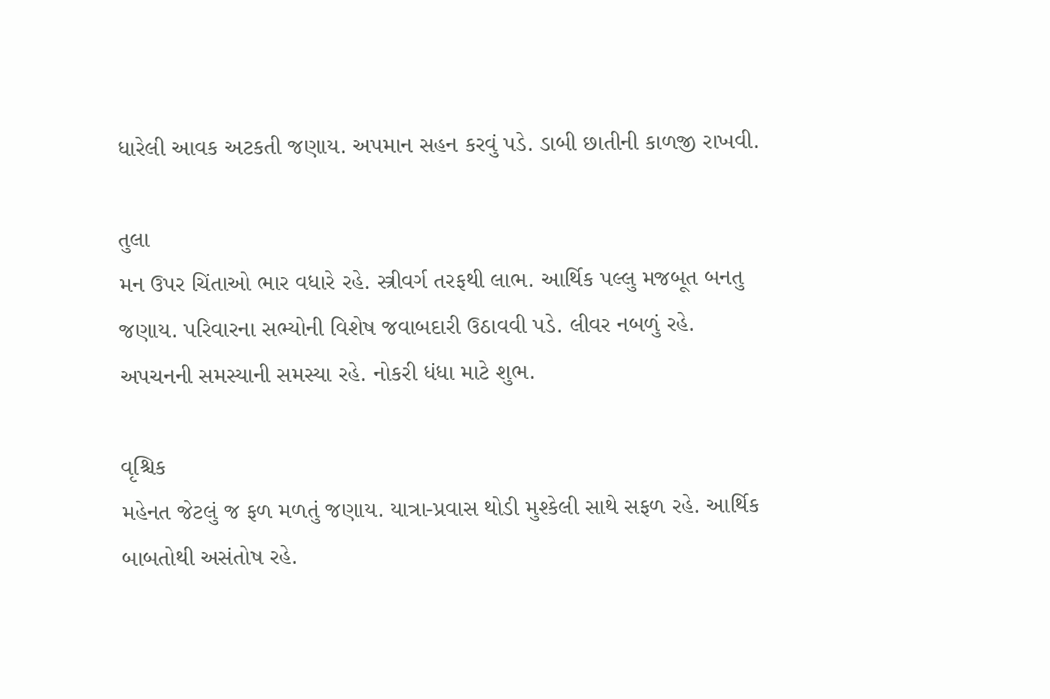ધારેલી આવક અટકતી જણાય. અપમાન સહન કરવું પડે. ડાબી છાતીની કાળજી રાખવી.

તુલા
મન ઉપર ‌ચિંતાઓ ભાર વધારે રહે. સ્ત્રીવર્ગ તરફથી લાભ. આ‌‌ર્થિક પલ્લુ મજબૂત બનતુ જણાય. પ‌રિવારના સભ્યોની ‌વિશેષ જવાબદારી ઉઠાવવી પડે. લીવર નબળું રહે. અપચનની સમસ્યાની સમસ્યા રહે. નોકરી ધંધા માટે શુભ.

વૃ‌શ્ચિક
મહેનત જેટલું જ ફળ મળતું જણાય. યાત્રા-પ્રવાસ થોડી મુશ્કેલી સાથે સફળ રહે. આ‌‌ર્થિક બાબતોથી અસંતોષ રહે.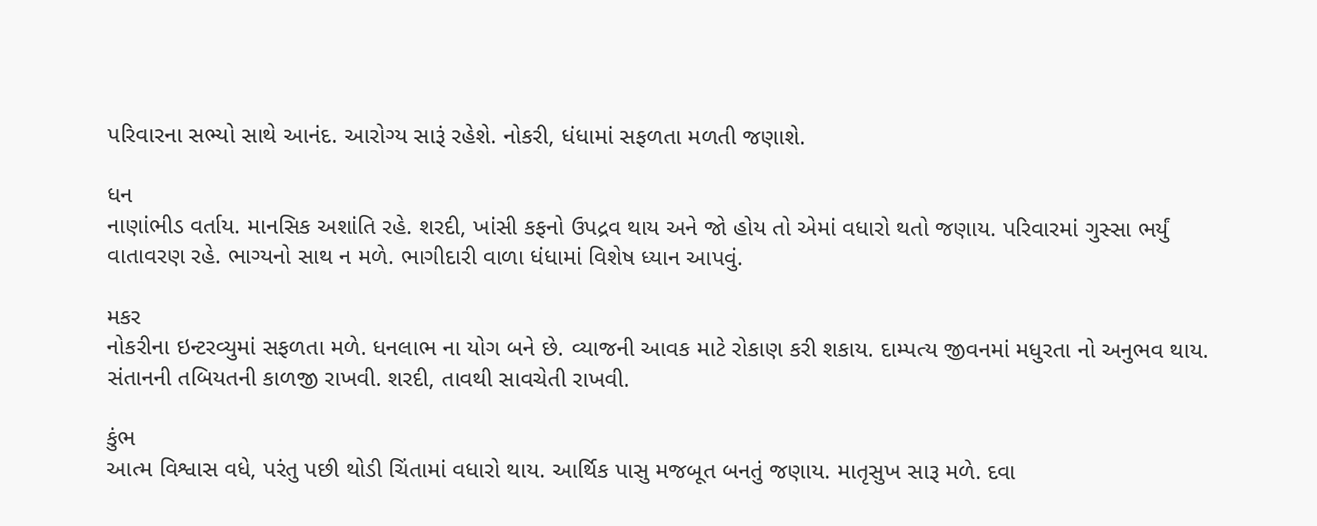પ‌રિવારના સભ્યો સાથે આનંદ. આરોગ્ય સારૂં રહેશે. નોકરી, ધંધામાં સફળતા મળતી જણાશે.

ધન
નાણાંભીડ વર્તાય. માન‌સિક અશાં‌તિ રહે. શરદી, ખાંસી કફનો ઉપદ્રવ થાય અને જો હોય તો એમાં વધારો થતો જણાય. પ‌રિવારમાં ગુસ્સા ભર્યું વાતાવરણ રહે. ભાગ્યનો સાથ ન મળે. ભાગીદારી વાળા ધંધામાં ‌વિશેષ ધ્યાન આપવું.

મકર
નોકરીના ઇન્ટરવ્યુમાં સફળતા મળે. ધનલાભ ના યોગ બને છે. વ્યાજની આવક માટે રોકાણ કરી શકાય. દામ્પત્ય જીવનમાં મધુરતા નો અનુભવ થાય. સંતાનની ત‌બિયતની કાળજી રાખવી. શરદી, તાવથી સાવચેતી રાખવી.

કુંભ
આત્મ ‌વિશ્વાસ વધે, પરંતુ પછી થોડી ‌ચિંતામાં વધારો થાય. આ‌‌ર્થિક પાસુ મજબૂત બનતું જણાય. માતૃસુખ સારૂ મળે. દવા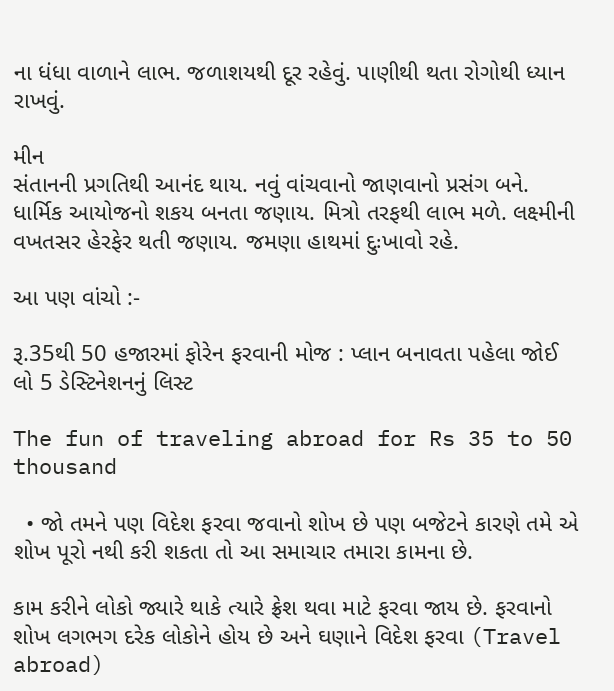ના ધંધા વાળાને લાભ. જળાશયથી દૂર રહેવું. પાણીથી થતા રોગોથી ધ્યાન રાખવું.

મીન
સંતાનની પ્રગ‌તિથી આનંદ થાય. નવું વાંચવાનો જાણવાનો પ્રસંગ બને. ધા‌ર્મિક આયોજનો શકય બનતા જણાય. મિત્રો તરફથી લાભ મળે. લક્ષ્મીની વખતસર હેરફેર થતી જણાય. જમણા હાથમાં દુઃખાવો રહે.

આ પણ વાંચો :-

રૂ.35થી 50 હજારમાં ફોરેન ફરવાની મોજ : પ્લાન બનાવતા પહેલા જોઈ લો 5 ડેસ્ટિનેશનનું લિસ્ટ

The fun of traveling abroad for Rs 35 to 50 thousand

  • જો તમને પણ વિદેશ ફરવા જવાનો શોખ છે પણ બજેટને કારણે તમે એ શોખ પૂરો નથી કરી શકતા તો આ સમાચાર તમારા કામના છે.

કામ કરીને લોકો જ્યારે થાકે ત્યારે ફ્રેશ થવા માટે ફરવા જાય છે. ફરવાનો શોખ લગભગ દરેક લોકોને હોય છે અને ઘણાને વિદેશ ફરવા (Travel abroad)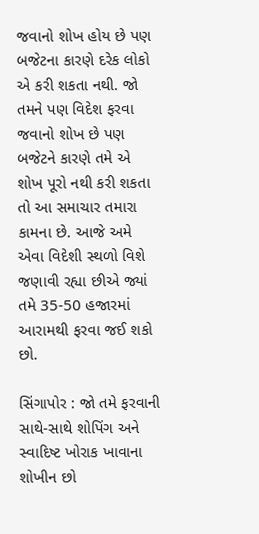જવાનો શોખ હોય છે પણ બજેટના કારણે દરેક લોકો એ કરી શકતા નથી. જો તમને પણ વિદેશ ફરવા જવાનો શોખ છે પણ બજેટને કારણે તમે એ શોખ પૂરો નથી કરી શકતા તો આ સમાચાર તમારા કામના છે. આજે અમે એવા વિદેશી સ્થળો વિશે જણાવી રહ્યા છીએ જ્યાં તમે 35-50 હજારમાં આરામથી ફરવા જઈ શકો છો.

સિંગાપોર : જો તમે ફરવાની સાથે-સાથે શોપિંગ અને સ્વાદિષ્ટ ખોરાક ખાવાના શોખીન છો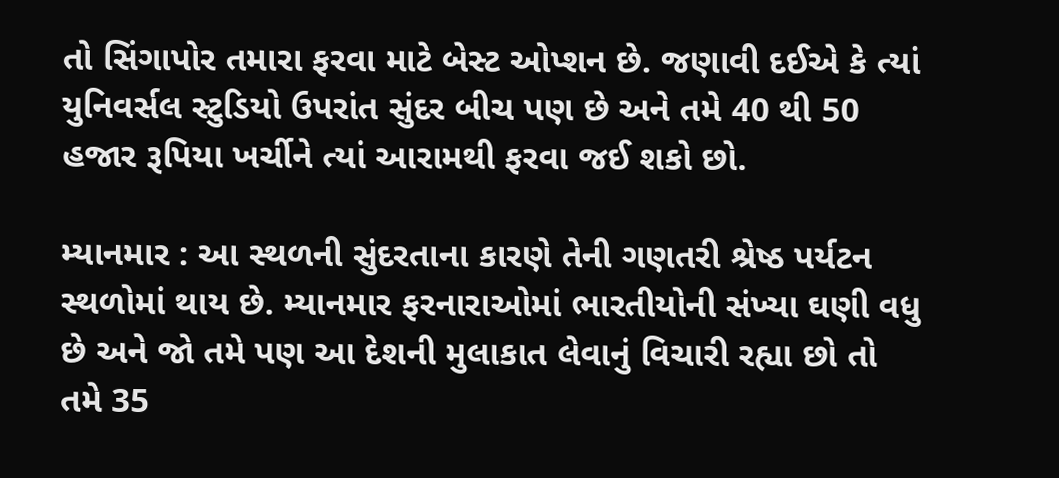તો સિંગાપોર તમારા ફરવા માટે બેસ્ટ ઓપ્શન છે. જણાવી દઈએ કે ત્યાં યુનિવર્સલ સ્ટુડિયો ઉપરાંત સુંદર બીચ પણ છે અને તમે 40 થી 50 હજાર રૂપિયા ખર્ચીને ત્યાં આરામથી ફરવા જઈ શકો છો.

મ્યાનમાર : આ સ્થળની સુંદરતાના કારણે તેની ગણતરી શ્રેષ્ઠ પર્યટન સ્થળોમાં થાય છે. મ્યાનમાર ફરનારાઓમાં ભારતીયોની સંખ્યા ઘણી વધુ છે અને જો તમે પણ આ દેશની મુલાકાત લેવાનું વિચારી રહ્યા છો તો તમે 35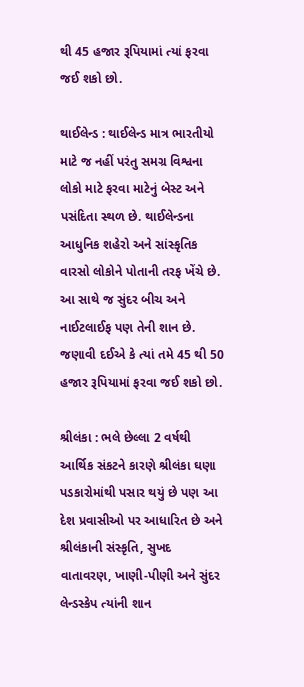થી 45 હજાર રૂપિયામાં ત્યાં ફરવા જઈ શકો છો.

થાઈલેન્ડ : થાઈલેન્ડ માત્ર ભારતીયો માટે જ નહીં પરંતુ સમગ્ર વિશ્વના લોકો માટે ફરવા માટેનું બેસ્ટ અને પસંદિતા સ્થળ છે. થાઈલેન્ડના આધુનિક શહેરો અને સાંસ્કૃતિક વારસો લોકોને પોતાની તરફ ખેંચે છે. આ સાથે જ સુંદર બીચ અને નાઈટલાઈફ પણ તેની શાન છે. જણાવી દઈએ કે ત્યાં તમે 45 થી 50 હજાર રૂપિયામાં ફરવા જઈ શકો છો.

શ્રીલંકા : ભલે છેલ્લા 2 વર્ષથી આર્થિક સંકટને કારણે શ્રીલંકા ઘણા પડકારોમાંથી પસાર થયું છે પણ આ દેશ પ્રવાસીઓ પર આધારિત છે અને શ્રીલંકાની સંસ્કૃતિ, સુખદ વાતાવરણ, ખાણી-પીણી અને સુંદર લેન્ડસ્કેપ ત્યાંની શાન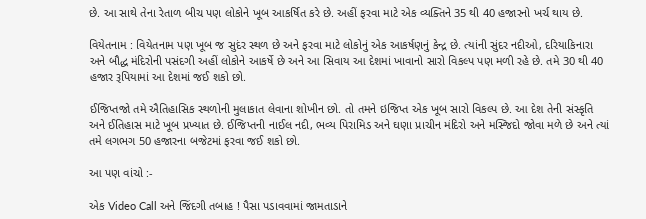છે. આ સાથે તેના રેતાળ બીચ પણ લોકોને ખૂબ આકર્ષિત કરે છે. અહીં ફરવા માટે એક વ્યક્તિને 35 થી 40 હજારનો ખર્ચ થાય છે.

વિયેતનામ : વિયેતનામ પણ ખૂબ જ સુદંર સ્થળ છે અને ફરવા માટે લોકોનું એક આકર્ષણનું કેન્દ્ર છે. ત્યાંની સુંદર નદીઓ, દરિયાકિનારા અને બૌદ્ધ મંદિરોની પસંદગી અહીં લોકોને આકર્ષે છે અને આ સિવાય આ દેશમાં ખાવાનો સારો વિકલ્પ પણ મળી રહે છે. તમે 30 થી 40 હજાર રૂપિયામાં આ દેશમાં જઈ શકો છો.

ઈજિપ્તજો તમે ઐતિહાસિક સ્થળોની મુલાકાત લેવાના શોખીન છો. તો તમને ઇજિપ્ત એક ખૂબ સારો વિકલ્પ છે. આ દેશ તેની સંસ્કૃતિ અને ઈતિહાસ માટે ખૂબ પ્રખ્યાત છે. ઈજિપ્તની નાઈલ નદી, ભવ્ય પિરામિડ અને ઘણા પ્રાચીન મંદિરો અને મસ્જિદો જોવા મળે છે અને ત્યાં તમે લગભગ 50 હજારના બજેટમાં ફરવા જઈ શકો છો.

આ પણ વાંચો :-

એક Video Call અને જિંદગી તબાહ ! પૈસા પડાવવામાં જામતાડાને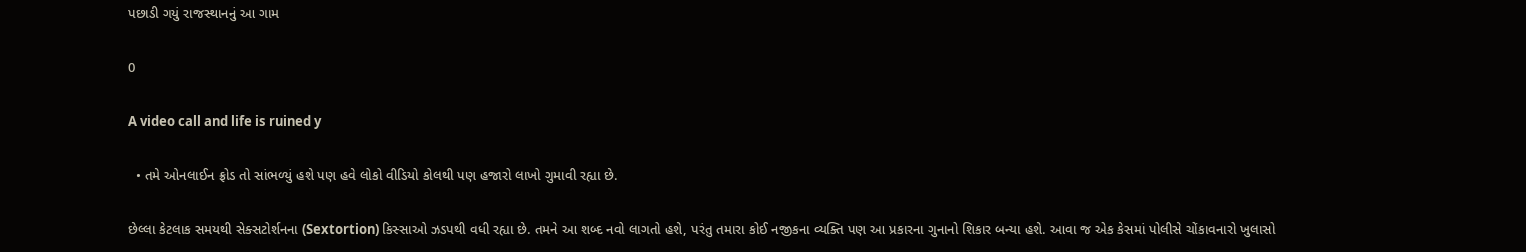પછાડી ગયું રાજસ્થાનનું આ ગામ

0

A video call and life is ruined y

  • તમે ઓનલાઈન ફ્રોડ તો સાંભળ્યું હશે પણ હવે લોકો વીડિયો કોલથી પણ હજારો લાખો ગુમાવી રહ્યા છે.

છેલ્લા કેટલાક સમયથી સેક્સટોર્શનના (Sextortion) કિસ્સાઓ ઝડપથી વધી રહ્યા છે. તમને આ શબ્દ નવો લાગતો હશે, પરંતુ તમારા કોઈ નજીકના વ્યક્તિ પણ આ પ્રકારના ગુનાનો શિકાર બન્યા હશે. આવા જ એક કેસમાં પોલીસે ચોંકાવનારો ખુલાસો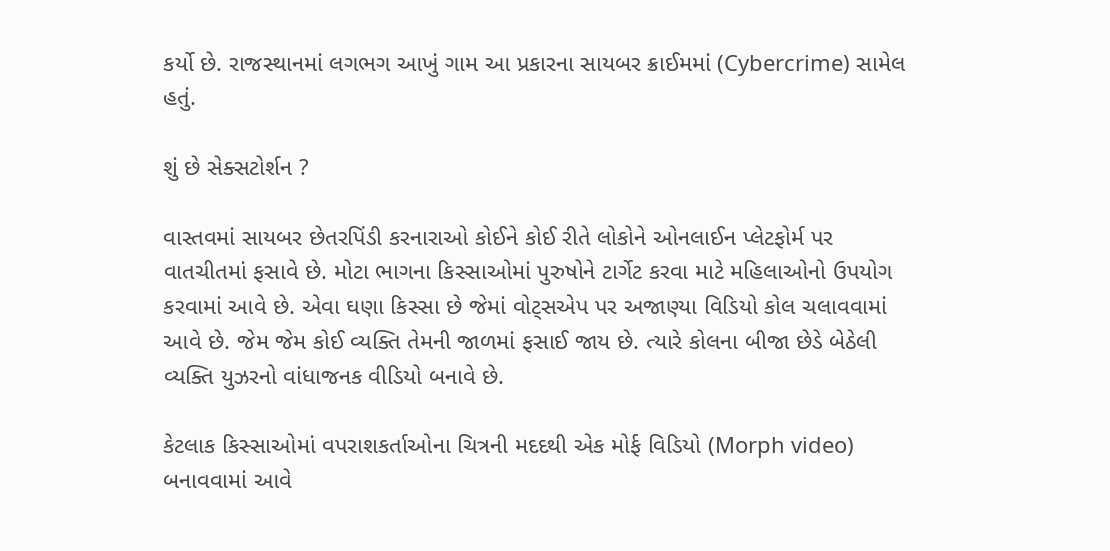કર્યો છે. રાજસ્થાનમાં લગભગ આખું ગામ આ પ્રકારના સાયબર ક્રાઈમમાં (Cybercrime) સામેલ હતું.

શું છે સેક્સટોર્શન ?

વાસ્તવમાં સાયબર છેતરપિંડી કરનારાઓ કોઈને કોઈ રીતે લોકોને ઓનલાઈન પ્લેટફોર્મ પર વાતચીતમાં ફસાવે છે. મોટા ભાગના કિસ્સાઓમાં પુરુષોને ટાર્ગેટ કરવા માટે મહિલાઓનો ઉપયોગ કરવામાં આવે છે. એવા ઘણા કિસ્સા છે જેમાં વોટ્સએપ પર અજાણ્યા વિડિયો કોલ ચલાવવામાં આવે છે. જેમ જેમ કોઈ વ્યક્તિ તેમની જાળમાં ફસાઈ જાય છે. ત્યારે કોલના બીજા છેડે બેઠેલી વ્યક્તિ યુઝરનો વાંધાજનક વીડિયો બનાવે છે.

કેટલાક કિસ્સાઓમાં વપરાશકર્તાઓના ચિત્રની મદદથી એક મોર્ફ વિડિયો (Morph video) બનાવવામાં આવે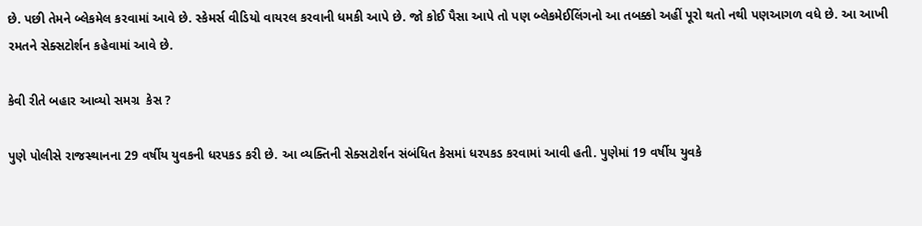છે. પછી તેમને બ્લેકમેલ કરવામાં આવે છે. સ્કેમર્સ વીડિયો વાયરલ કરવાની ધમકી આપે છે. જો કોઈ પૈસા આપે તો પણ બ્લેકમેઈલિંગનો આ તબક્કો અહીં પૂરો થતો નથી પણઆગળ વધે છે. આ આખી રમતને સેક્સટોર્શન કહેવામાં આવે છે.

કેવી રીતે બહાર આવ્યો સમગ્ર  કેસ ?

પુણે પોલીસે રાજસ્થાનના 29 વર્ષીય યુવકની ધરપકડ કરી છે. આ વ્યક્તિની સેક્સટોર્શન સંબંધિત કેસમાં ધરપકડ કરવામાં આવી હતી. પુણેમાં 19 વર્ષીય યુવકે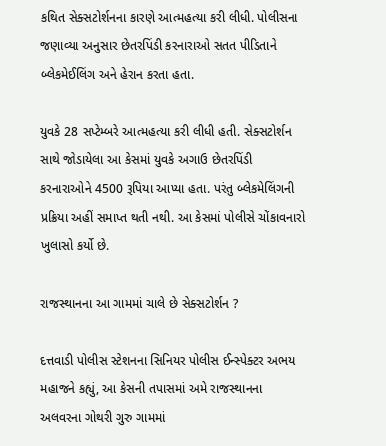કથિત સેક્સટોર્શનના કારણે આત્મહત્યા કરી લીધી. પોલીસના જણાવ્યા અનુસાર છેતરપિંડી કરનારાઓ સતત પીડિતાને બ્લેકમેઈલિંગ અને હેરાન કરતા હતા.

યુવકે 28 સપ્ટેમ્બરે આત્મહત્યા કરી લીધી હતી. સેક્સટોર્શન સાથે જોડાયેલા આ કેસમાં યુવકે અગાઉ છેતરપિંડી કરનારાઓને 4500 રૂપિયા આપ્યા હતા. પરંતુ બ્લેકમેલિંગની પ્રક્રિયા અહીં સમાપ્ત થતી નથી. આ કેસમાં પોલીસે ચોંકાવનારો ખુલાસો કર્યો છે.

રાજસ્થાનના આ ગામમાં ચાલે છે સેક્સટોર્શન ?

દત્તવાડી પોલીસ સ્ટેશનના સિનિયર પોલીસ ઈન્સ્પેક્ટર અભય મહાજને કહ્યું, આ કેસની તપાસમાં અમે રાજસ્થાનના અલવરના ગોથરી ગુરુ ગામમાં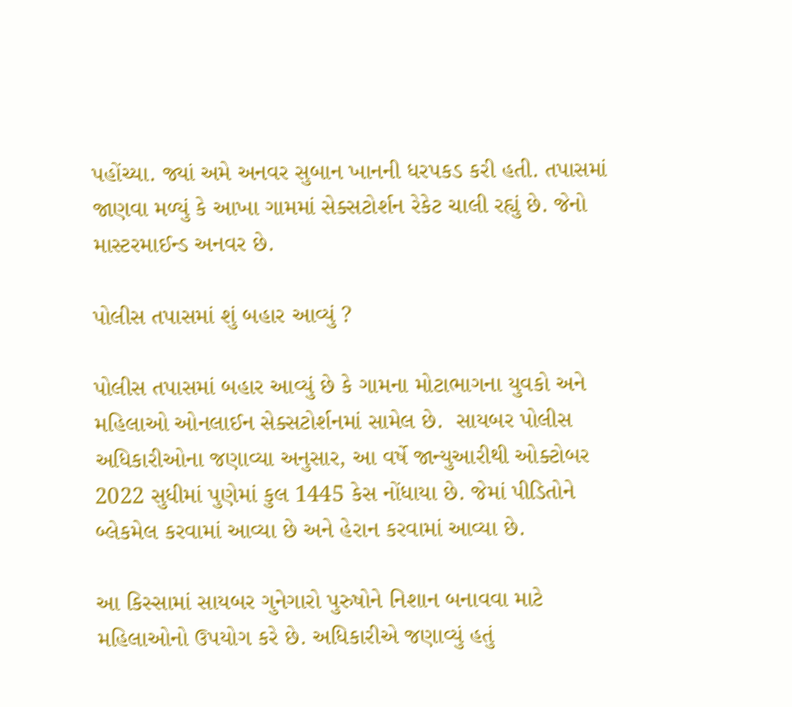પહોંચ્યા. જ્યાં અમે અનવર સુબાન ખાનની ધરપકડ કરી હતી. તપાસમાં જાણવા મળ્યું કે આખા ગામમાં સેક્સટોર્શન રેકેટ ચાલી રહ્યું છે. જેનો માસ્ટરમાઈન્ડ અનવર છે.

પોલીસ તપાસમાં શું બહાર આવ્યું ?

પોલીસ તપાસમાં બહાર આવ્યું છે કે ગામના મોટાભાગના યુવકો અને મહિલાઓ ઓનલાઈન સેક્સટોર્શનમાં સામેલ છે.  સાયબર પોલીસ અધિકારીઓના જણાવ્યા અનુસાર, આ વર્ષે જાન્યુઆરીથી ઓક્ટોબર 2022 સુધીમાં પુણેમાં કુલ 1445 કેસ નોંધાયા છે. જેમાં પીડિતોને બ્લેકમેલ કરવામાં આવ્યા છે અને હેરાન કરવામાં આવ્યા છે.

આ કિસ્સામાં સાયબર ગુનેગારો પુરુષોને નિશાન બનાવવા માટે મહિલાઓનો ઉપયોગ કરે છે. અધિકારીએ જણાવ્યું હતું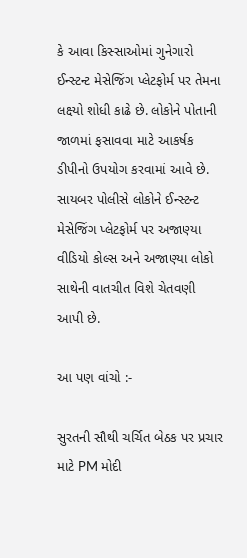કે આવા કિસ્સાઓમાં ગુનેગારો ઈન્સ્ટન્ટ મેસેજિંગ પ્લેટફોર્મ પર તેમના લક્ષ્યો શોધી કાઢે છે. લોકોને પોતાની જાળમાં ફસાવવા માટે આકર્ષક ડીપીનો ઉપયોગ કરવામાં આવે છે. સાયબર પોલીસે લોકોને ઈન્સ્ટન્ટ મેસેજિંગ પ્લેટફોર્મ પર અજાણ્યા વીડિયો કોલ્સ અને અજાણ્યા લોકો સાથેની વાતચીત વિશે ચેતવણી આપી છે.

આ પણ વાંચો :-

સુરતની સૌથી ચર્ચિત બેઠક પર પ્રચાર માટે PM મોદી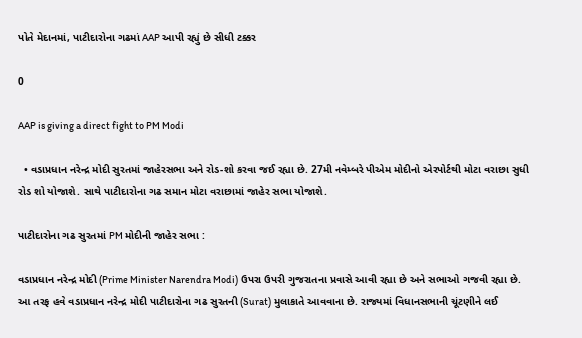પોતે મેદાનમાં, પાટીદારોના ગઢમાં AAP આપી રહ્યું છે સીધી ટક્કર

0

AAP is giving a direct fight to PM Modi

  • વડાપ્રધાન નરેન્દ્ર મોદી સુરતમાં જાહેરસભા અને રોડ-શો કરવા જઈ રહ્યા છે. 27મી નવેમ્બરે પીએમ મોદીનો એરપોર્ટથી મોટા વરાછા સુધી રોડ શો યોજાશે. સાથે પાટીદારોના ગઢ સમાન મોટા વરાછામાં જાહેર સભા યોજાશે.

પાટીદારોના ગઢ સુરતમાં PM મોદીની જાહેર સભા :

વડાપ્રધાન નરેન્દ્ર મોદી (Prime Minister Narendra Modi) ઉપરા ઉપરી ગુજરાતના પ્રવાસે આવી રહ્યા છે અને સભાઓ ગજવી રહ્યા છે. આ તરફ હવે વડાપ્રધાન નરેન્દ્ર મોદી પાટીદારોના ગઢ સુરતની (Surat) મુલાકાતે આવવાના છે. રાજ્યમાં વિધાનસભાની ચૂંટણીને લઈ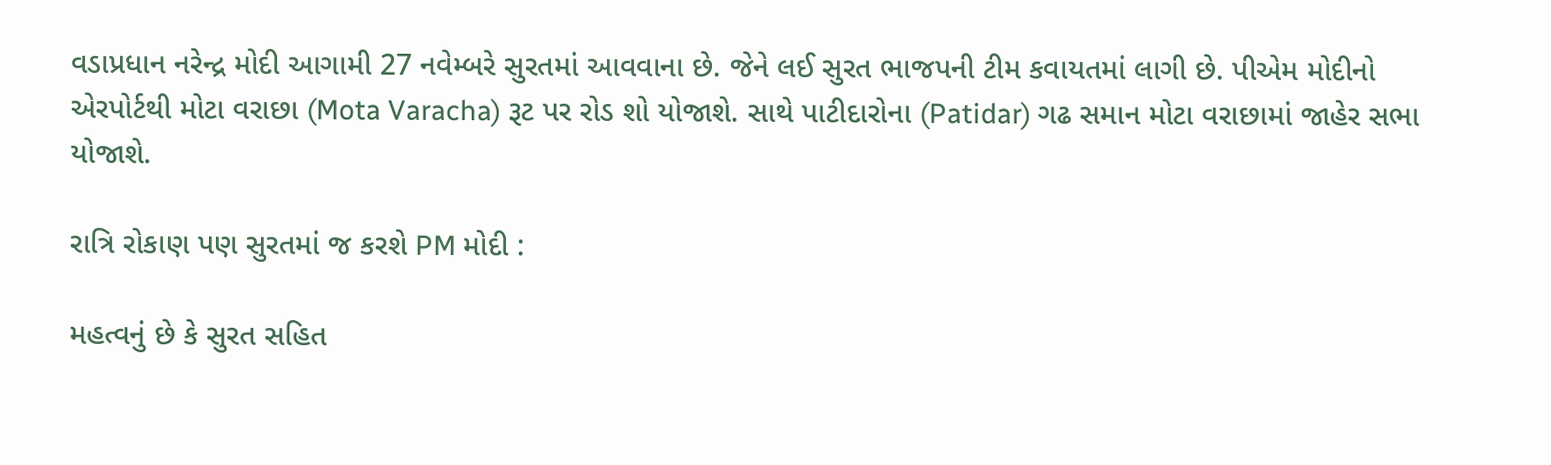વડાપ્રધાન નરેન્દ્ર મોદી આગામી 27 નવેમ્બરે સુરતમાં આવવાના છે. જેને લઈ સુરત ભાજપની ટીમ કવાયતમાં લાગી છે. પીએમ મોદીનો એરપોર્ટથી મોટા વરાછા (Mota Varacha) રૂટ પર રોડ શો યોજાશે. સાથે પાટીદારોના (Patidar) ગઢ સમાન મોટા વરાછામાં જાહેર સભા યોજાશે.

રાત્રિ રોકાણ પણ સુરતમાં જ કરશે PM મોદી :

મહત્વનું છે કે સુરત સહિત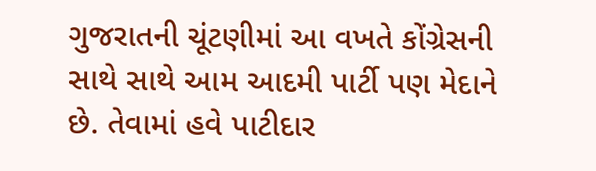ગુજરાતની ચૂંટણીમાં આ વખતે કોંગ્રેસની સાથે સાથે આમ આદમી પાર્ટી પણ મેદાને છે. તેવામાં હવે પાટીદાર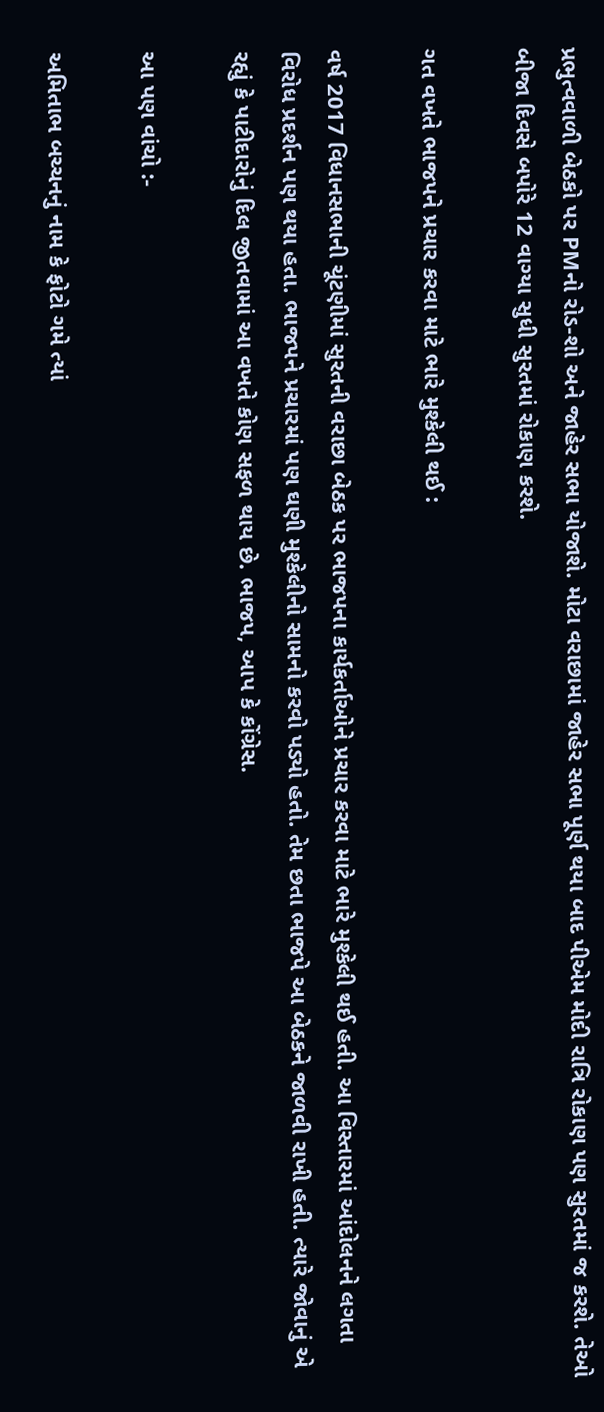પ્રભુત્વવાળી બેઠકો પર PMનો રોડ-શો અને જાહેર સભા યોજાશે. મોટા વરાછામાં જાહેર સભા પૂર્ણ થયા બાદ પીએમ મોદી રાત્રિ રોકાણ પણ સુરતમાં જ કરશે. તેઓ બીજા દિવસે બપોરે 12 વાગ્યા સુધી સુરતમાં રોકાણ કરશે.

ગત વખતે ભાજપને પ્રચાર કરવા માટે ભારે મુશ્કેલી થઈ :

વર્ષ 2017 વિધાનસભાની ચૂંટણીમાં સુરતની વરાછા બેઠક પર ભાજપના કાર્યકર્તાઓને પ્રચાર કરવા માટે ભારે મુશ્કેલી થઈ હતી. આ વિસ્તારમાં આંદોલનને લગતા વિરોધ પ્રદર્શન પણ થયા હતા. ભાજપને પ્રચારમાં પણ ઘણી મુશ્કેલીનો સામનો કરવો પડ્યો હતો. તેમ છતા ભાજપે આ બેઠકને જાળવી રાખી હતી. ત્યારે જોવાનું એ રહ્યું કે પાટીદારોનું દિલ જીતવામાં આ વખતે કોણ સફળ થાય છે. ભાજપ, આપ કે કોંગ્રેસ.

આ પણ વાંચો :-

અમિતાભ બચ્ચનનું નામ કે ફોટો ગમે ત્યાં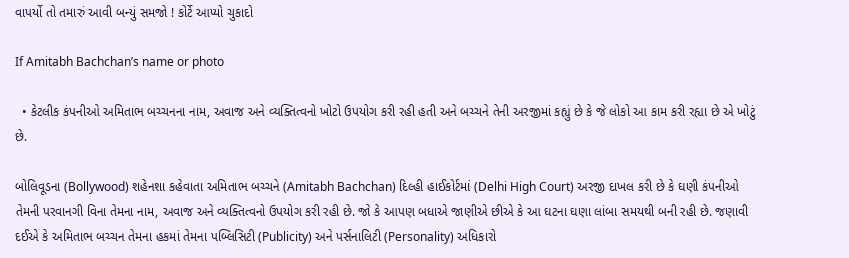વાપર્યો તો તમારું આવી બન્યું સમજો ! કોર્ટે આપ્યો ચુકાદો

If Amitabh Bachchan’s name or photo

  • કેટલીક કંપનીઓ અમિતાભ બચ્ચનના નામ, અવાજ અને વ્યક્તિત્વનો ખોટો ઉપયોગ કરી રહી હતી અને બચ્ચને તેની અરજીમાં કહ્યું છે કે જે લોકો આ કામ કરી રહ્યા છે એ ખોટું છે.

બોલિવૂડના (Bollywood) શહેનશા કહેવાતા અમિતાભ બચ્ચને (Amitabh Bachchan) દિલ્હી હાઈકોર્ટમાં (Delhi High Court) અરજી દાખલ કરી છે કે ઘણી કંપનીઓ તેમની પરવાનગી વિના તેમના નામ, અવાજ અને વ્યક્તિત્વનો ઉપયોગ કરી રહી છે. જો કે આપણ બધાએ જાણીએ છીએ કે આ ઘટના ઘણા લાંબા સમયથી બની રહી છે. જણાવી દઈએ કે અમિતાભ બચ્ચન તેમના હકમાં તેમના પબ્લિસિટી (Publicity) અને પર્સનાલિટી (Personality) અધિકારો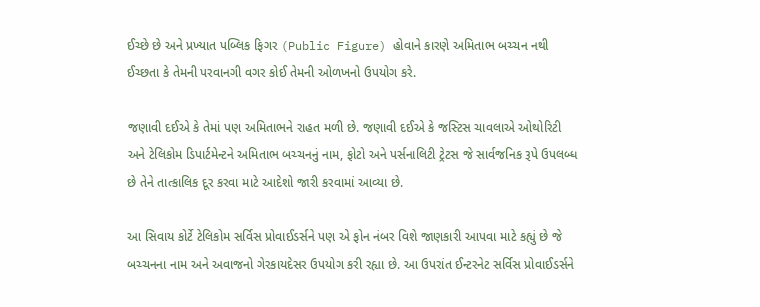ઈચ્છે છે અને પ્રખ્યાત પબ્લિક ફિગર (Public Figure) હોવાને કારણે અમિતાભ બચ્ચન નથી ઈચ્છતા કે તેમની પરવાનગી વગર કોઈ તેમની ઓળખનો ઉપયોગ કરે.

જણાવી દઈએ કે તેમાં પણ અમિતાભને રાહત મળી છે. જણાવી દઈએ કે જસ્ટિસ ચાવલાએ ઓથોરિટી અને ટેલિકોમ ડિપાર્ટમેન્ટને અમિતાભ બચ્ચનનું નામ, ફોટો અને પર્સનાલિટી ટ્રેટસ જે સાર્વજનિક રૂપે ઉપલબ્ધ છે તેને તાત્કાલિક દૂર કરવા માટે આદેશો જારી કરવામાં આવ્યા છે.

આ સિવાય કોર્ટે ટેલિકોમ સર્વિસ પ્રોવાઈડર્સને પણ એ ફોન નંબર વિશે જાણકારી આપવા માટે કહ્યું છે જે બચ્ચનના નામ અને અવાજનો ગેરકાયદેસર ઉપયોગ કરી રહ્યા છે. આ ઉપરાંત ઈન્ટરનેટ સર્વિસ પ્રોવાઈડર્સને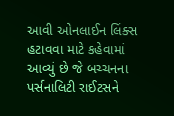આવી ઓનલાઈન લિંક્સ હટાવવા માટે કહેવામાં આવ્યું છે જે બચ્ચનના પર્સનાલિટી રાઈટસને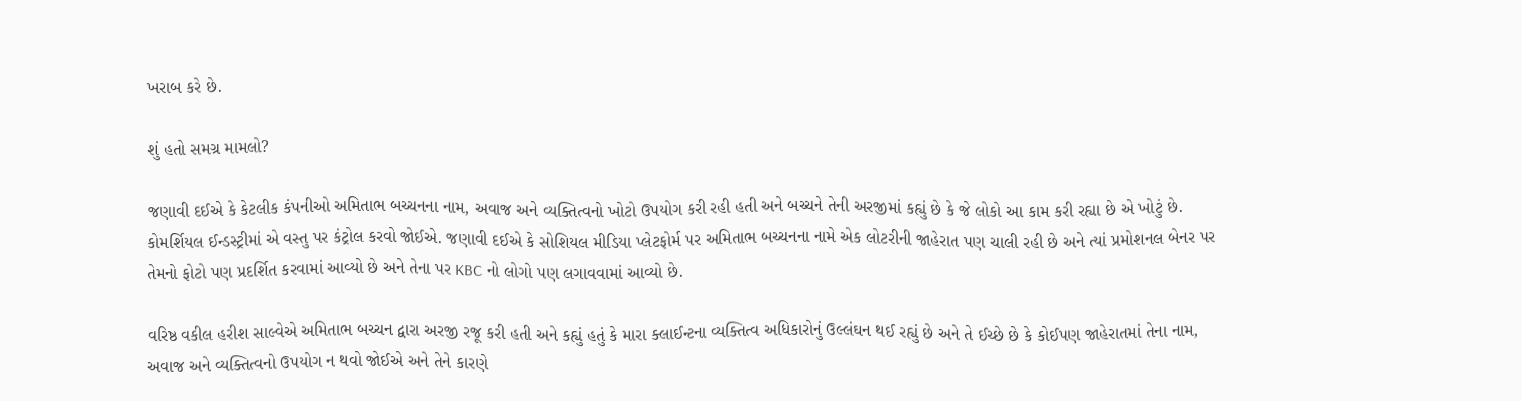ખરાબ કરે છે.

શું હતો સમગ્ર મામલો?

જણાવી દઈએ કે કેટલીક કંપનીઓ અમિતાભ બચ્ચનના નામ, અવાજ અને વ્યક્તિત્વનો ખોટો ઉપયોગ કરી રહી હતી અને બચ્ચને તેની અરજીમાં કહ્યું છે કે જે લોકો આ કામ કરી રહ્યા છે એ ખોટું છે. કોમર્શિયલ ઈન્ડસ્ટ્રીમાં એ વસ્તુ પર કંટ્રોલ કરવો જોઈએ. જણાવી દઈએ કે સોશિયલ મીડિયા પ્લેટફોર્મ પર અમિતાભ બચ્ચનના નામે એક લોટરીની જાહેરાત પણ ચાલી રહી છે અને ત્યાં પ્રમોશનલ બેનર પર તેમનો ફોટો પણ પ્રદર્શિત કરવામાં આવ્યો છે અને તેના પર KBC નો લોગો પણ લગાવવામાં આવ્યો છે.

વરિષ્ઠ વકીલ હરીશ સાલ્વેએ અમિતાભ બચ્ચન દ્વારા અરજી રજૂ કરી હતી અને કહ્યું હતું કે મારા ક્લાઈન્ટના વ્યક્તિત્વ અધિકારોનું ઉલ્લંઘન થઈ રહ્યું છે અને તે ઈચ્છે છે કે કોઈપણ જાહેરાતમાં તેના નામ, અવાજ અને વ્યક્તિત્વનો ઉપયોગ ન થવો જોઈએ અને તેને કારણે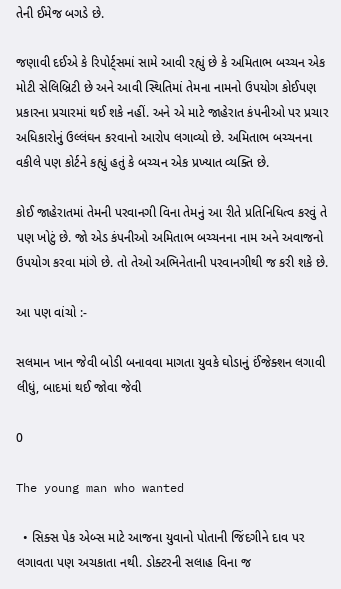તેની ઈમેજ બગડે છે.

જણાવી દઈએ કે રિપોર્ટ્સમાં સામે આવી રહ્યું છે કે અમિતાભ બચ્ચન એક મોટી સેલિબ્રિટી છે અને આવી સ્થિતિમાં તેમના નામનો ઉપયોગ કોઈપણ પ્રકારના પ્રચારમાં થઈ શકે નહીં. અને એ માટે જાહેરાત કંપનીઓ પર પ્રચાર અધિકારોનું ઉલ્લંઘન કરવાનો આરોપ લગાવ્યો છે. અમિતાભ બચ્ચનના વકીલે પણ કોર્ટને કહ્યું હતું કે બચ્ચન એક પ્રખ્યાત વ્યક્તિ છે.

કોઈ જાહેરાતમાં તેમની પરવાનગી વિના તેમનું આ રીતે પ્રતિનિધિત્વ કરવું તે પણ ખોટું છે. જો એડ કંપનીઓ અમિતાભ બચ્ચનના નામ અને અવાજનો ઉપયોગ કરવા માંગે છે. તો તેઓ અભિનેતાની પરવાનગીથી જ કરી શકે છે.

આ પણ વાંચો :-

સલમાન ખાન જેવી બોડી બનાવવા માગતા યુવકે ઘોડાનું ઈંજેક્શન લગાવી લીધું, બાદમાં થઈ જોવા જેવી

0

The young man who wanted

  • સિક્સ પેક એબ્સ માટે આજના યુવાનો પોતાની જિંદગીને દાવ પર લગાવતા પણ અચકાતા નથી. ડોક્ટરની સલાહ વિના જ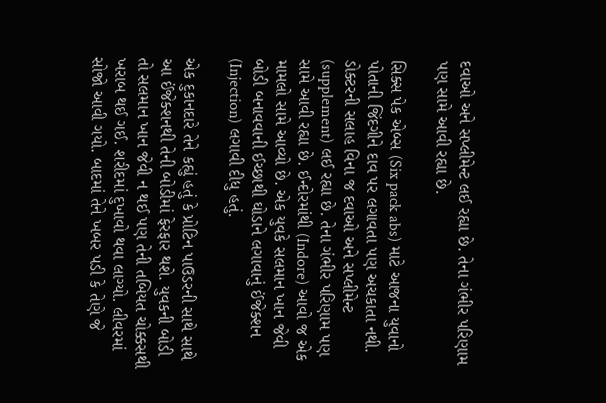દવાઓ અને સપ્લીમેન્ટ લઈ રહ્યા છે. તેના ગંભીર પરિણામ પણ સામે આવી રહ્યા છે.

સિક્સ પેક એબ્સ (Six pack abs) માટે આજના યુવાનો પોતાની જિંદગીને દાવ પર લગાવતા પણ અચકાતા નથી. ડોક્ટરની સલાહ વિના જ દવાઓ અને સપ્લીમેન્ટ (supplement) લઈ રહ્યા છે. તેના ગંભીર પરિણામ પણ સામે આવી રહ્યા છે. ઈન્દોરમાંથી (Indore) આવો જ એક મામલો સામે આવ્યો છે. એક યુવકે સલમાન ખાન જેવી બોડી બનાવવાની ઈચ્છાથી ઘોડાને લગાવાનું ઈંજેક્શન (Injection) લગાવી દીધુ હતું.

એક દુકાનદારે તેને કહ્યું હતું કે પ્રોટિન પાઉડરની સાથે સાથે આ ઈંજેક્શનથી તેની બોડીમાં ફેરફાર થશે. યુવકની બોડી તો સલમાન ખાન જેવી ન થઈ પણ તેની તબિયત ચોક્કસથી ખરાબ થઈ ગઈ. શરીદમાં દુખાવો થવા લાગ્યો. લીવરમાં સોજો આવી ગયો. બાદમાં તેને ખબર પડી કે તેણે જે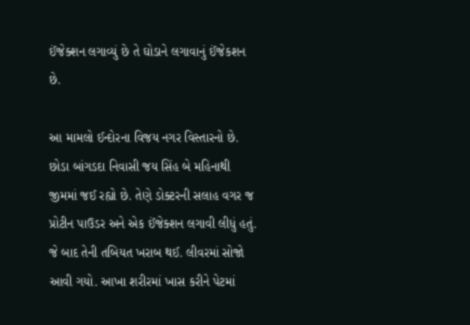ઈંજેક્શન લગાવ્યું છે તે ઘોડાને લગાવાનું ઈંજેકશન છે.

આ મામલો ઈન્દોરના વિજય નગર વિસ્તારનો છે. છોડા બાંગડદા નિવાસી જય સિંહ બે મહિનાથી જીમમાં જઈ રહ્યો છે. તેણે ડોક્ટરની સલાહ વગર જ પ્રોટીન પાઉડર અને એક ઈંજેક્શન લગાવી લીધું હતું. જે બાદ તેની તબિયત ખરાબ થઈ. લીવરમાં સોજો આવી ગયો. આખા શરીરમાં ખાસ કરીને પેટમાં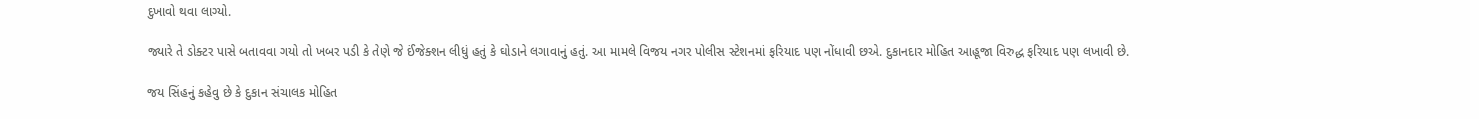દુખાવો થવા લાગ્યો.

જ્યારે તે ડોક્ટર પાસે બતાવવા ગયો તો ખબર પડી કે તેણે જે ઈંજેક્શન લીધું હતું કે ઘોડાને લગાવાનું હતું. આ મામલે વિજય નગર પોલીસ સ્ટેશનમાં ફરિયાદ પણ નોંધાવી છએ. દુકાનદાર મોહિત આહૂજા વિરુદ્ધ ફરિયાદ પણ લખાવી છે.

જય સિંહનું કહેવુ છે કે દુકાન સંચાલક મોહિત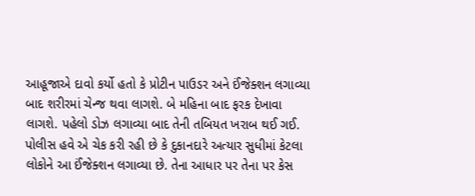આહૂજાએ દાવો કર્યો હતો કે પ્રોટીન પાઉડર અને ઈંજેક્શન લગાવ્યા બાદ શરીરમાં ચેન્જ થવા લાગશે. બે મહિના બાદ ફરક દેખાવા લાગશે. પહેલો ડોઝ લગાવ્યા બાદ તેની તબિયત ખરાબ થઈ ગઈ. પોલીસ હવે એ ચેક કરી રહી છે કે દુકાનદારે અત્યાર સુધીમાં કેટલા લોકોને આ ઈંજેક્શન લગાવ્યા છે. તેના આધાર પર તેના પર કેસ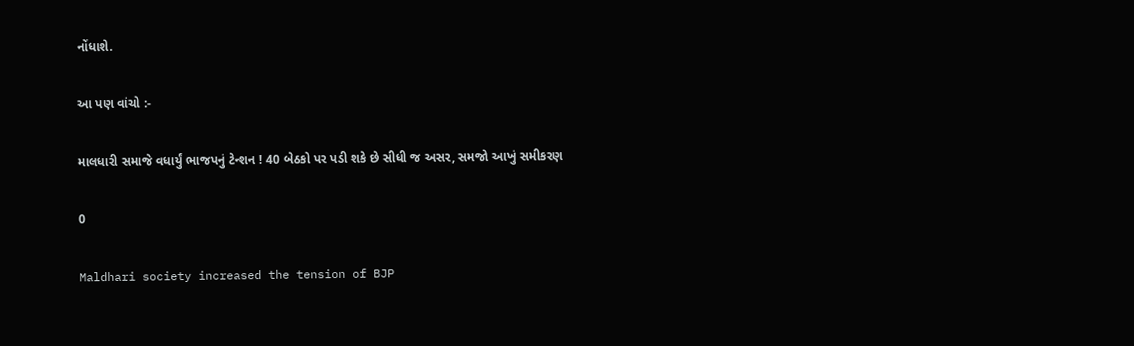નોંધાશે.

આ પણ વાંચો :-

માલધારી સમાજે વધાર્યું ભાજપનું ટેન્શન ! 40 બેઠકો પર પડી શકે છે સીધી જ અસર, સમજો આખું સમીકરણ

0

Maldhari society increased the tension of BJP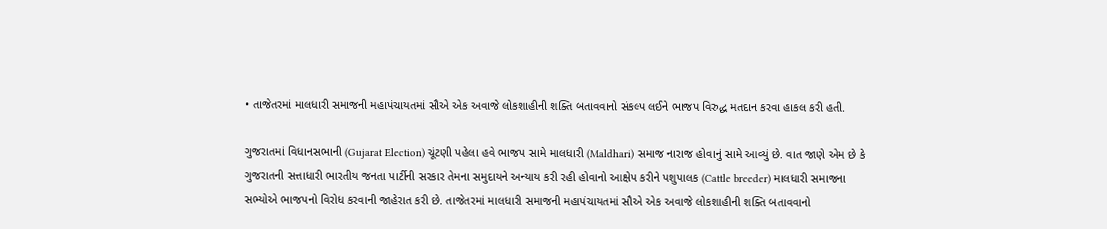• તાજેતરમાં માલધારી સમાજની મહાપંચાયતમાં સૌએ એક અવાજે લોકશાહીની શક્તિ બતાવવાનો સંકલ્પ લઈને ભાજપ વિરુદ્ધ મતદાન કરવા હાકલ કરી હતી.

ગુજરાતમાં વિધાનસભાની (Gujarat Election) ચૂંટણી પહેલા હવે ભાજપ સામે માલધારી (Maldhari) સમાજ નારાજ હોવાનું સામે આવ્યું છે. વાત જાણે એમ છે કે ગુજરાતની સત્તાધારી ભારતીય જનતા પાર્ટીની સરકાર તેમના સમુદાયને અન્યાય કરી રહી હોવાનો આક્ષેપ કરીને પશુપાલક (Cattle breeder) માલધારી સમાજના સભ્યોએ ભાજપનો વિરોધ કરવાની જાહેરાત કરી છે. તાજેતરમાં માલધારી સમાજની મહાપંચાયતમાં સૌએ એક અવાજે લોકશાહીની શક્તિ બતાવવાનો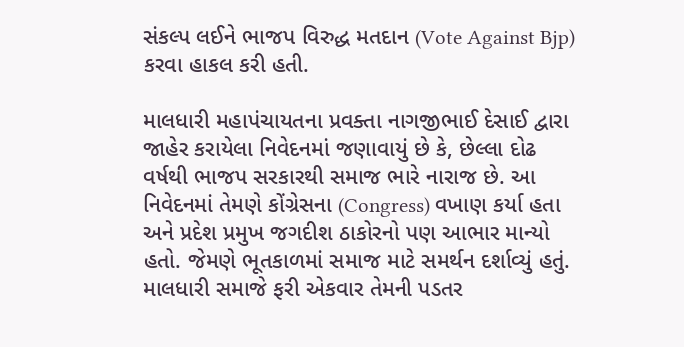સંકલ્પ લઈને ભાજપ વિરુદ્ધ મતદાન (Vote Against Bjp) કરવા હાકલ કરી હતી.

માલધારી મહાપંચાયતના પ્રવક્તા નાગજીભાઈ દેસાઈ દ્વારા જાહેર કરાયેલા નિવેદનમાં જણાવાયું છે કે, છેલ્લા દોઢ વર્ષથી ભાજપ સરકારથી સમાજ ભારે નારાજ છે. આ નિવેદનમાં તેમણે કોંગ્રેસના (Congress) વખાણ કર્યા હતા અને પ્રદેશ પ્રમુખ જગદીશ ઠાકોરનો પણ આભાર માન્યો હતો. જેમણે ભૂતકાળમાં સમાજ માટે સમર્થન દર્શાવ્યું હતું. માલધારી સમાજે ફરી એકવાર તેમની પડતર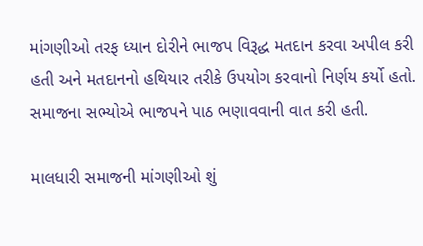માંગણીઓ તરફ ધ્યાન દોરીને ભાજપ વિરૂદ્ધ મતદાન કરવા અપીલ કરી હતી અને મતદાનનો હથિયાર તરીકે ઉપયોગ કરવાનો નિર્ણય કર્યો હતો. સમાજના સભ્યોએ ભાજપને પાઠ ભણાવવાની વાત કરી હતી.

માલધારી સમાજની માંગણીઓ શું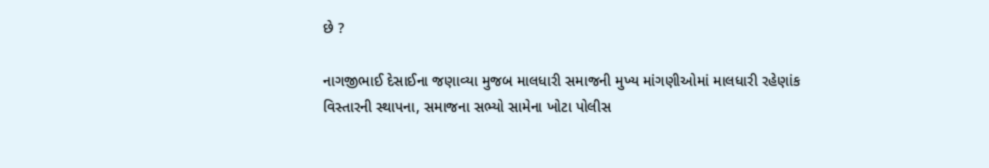છે ?

નાગજીભાઈ દેસાઈના જણાવ્યા મુજબ માલધારી સમાજની મુખ્ય માંગણીઓમાં માલધારી રહેણાંક વિસ્તારની સ્થાપના, સમાજના સભ્યો સામેના ખોટા પોલીસ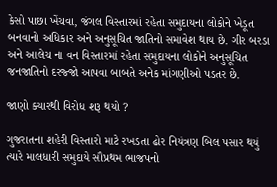કેસો પાછા ખેંચવા, જંગલ વિસ્તારમાં રહેતા સમુદાયના લોકોને ખેડૂત બનવાનો અધિકાર અને અનુસૂચિત જાતિનો સમાવેશ થાય છે. ગીર બરડા અને આલેચ ના વન વિસ્તારમાં રહેતા સમુદાયના લોકોને અનુસૂચિત જનજાતિનો દરજ્જો આપવા બાબતે અનેક માંગણીઓ પડતર છે.

જાણો ક્યારથી વિરોધ શરૂ થયો ?

ગુજરાતના શહેરી વિસ્તારો માટે રખડતા ઢોર નિયંત્રણ બિલ પસાર થયું ત્યારે માલધારી સમુદાયે સૌપ્રથમ ભાજપનો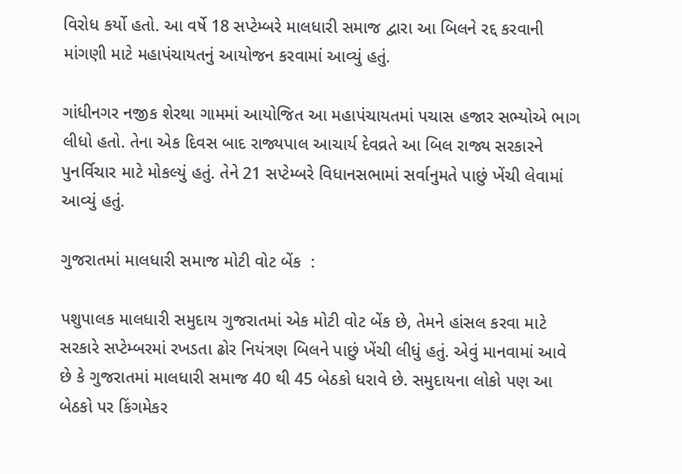વિરોધ કર્યો હતો. આ વર્ષે 18 સપ્ટેમ્બરે માલધારી સમાજ દ્વારા આ બિલને રદ્દ કરવાની માંગણી માટે મહાપંચાયતનું આયોજન કરવામાં આવ્યું હતું.

ગાંધીનગર નજીક શેરથા ગામમાં આયોજિત આ મહાપંચાયતમાં પચાસ હજાર સભ્યોએ ભાગ લીધો હતો. તેના એક દિવસ બાદ રાજ્યપાલ આચાર્ય દેવવ્રતે આ બિલ રાજ્ય સરકારને પુનર્વિચાર માટે મોકલ્યું હતું. તેને 21 સપ્ટેમ્બરે વિધાનસભામાં સર્વાનુમતે પાછું ખેંચી લેવામાં આવ્યું હતું.

ગુજરાતમાં માલધારી સમાજ મોટી વોટ બેંક  :

પશુપાલક માલધારી સમુદાય ગુજરાતમાં એક મોટી વોટ બેંક છે, તેમને હાંસલ કરવા માટે સરકારે સપ્ટેમ્બરમાં રખડતા ઢોર નિયંત્રણ બિલને પાછું ખેંચી લીધું હતું. એવું માનવામાં આવે છે કે ગુજરાતમાં માલધારી સમાજ 40 થી 45 બેઠકો ધરાવે છે. સમુદાયના લોકો પણ આ બેઠકો પર કિંગમેકર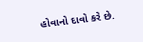હોવાનો દાવો કરે છે.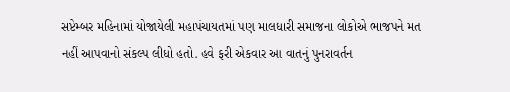સપ્ટેમ્બર મહિનામાં યોજાયેલી મહાપંચાયતમાં પણ માલધારી સમાજના લોકોએ ભાજપને મત નહીં આપવાનો સંકલ્પ લીધો હતો. હવે ફરી એકવાર આ વાતનું પુનરાવર્તન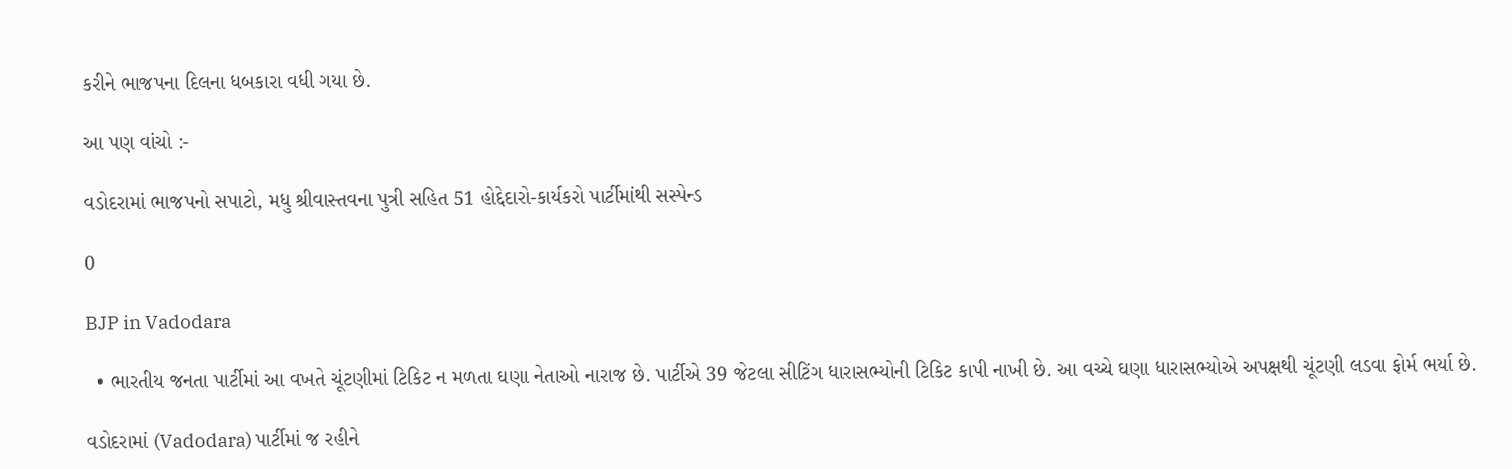કરીને ભાજપના દિલના ધબકારા વધી ગયા છે.

આ પણ વાંચો :-

વડોદરામાં ભાજપનો સપાટો, મધુ શ્રીવાસ્તવના પુત્રી સહિત 51 હોદ્દેદારો-કાર્યકરો પાર્ટીમાંથી સસ્પેન્ડ

0

BJP in Vadodara

  • ભારતીય જનતા પાર્ટીમાં આ વખતે ચૂંટણીમાં ટિકિટ ન મળતા ઘણા નેતાઓ નારાજ છે. પાર્ટીએ 39 જેટલા સીટિંગ ધારાસભ્યોની ટિકિટ કાપી નાખી છે. આ વચ્ચે ઘણા ધારાસભ્યોએ અપક્ષથી ચૂંટણી લડવા ફોર્મ ભર્યા છે.

વડોદરામાં (Vadodara) પાર્ટીમાં જ રહીને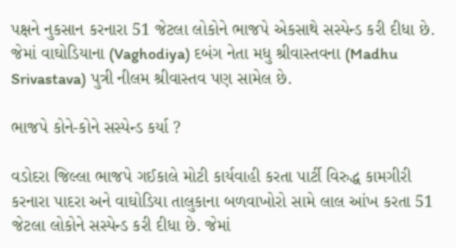પક્ષને નુકસાન કરનારા 51 જેટલા લોકોને ભાજપે એકસાથે સસ્પેન્ડ કરી દીધા છે. જેમાં વાઘોડિયાના (Vaghodiya) દબંગ નેતા મધુ શ્રીવાસ્તવના (Madhu Srivastava) પુત્રી નીલમ શ્રીવાસ્તવ પણ સામેલ છે.

ભાજપે કોને-કોને સસ્પેન્ડ કર્યા ?

વડોદરા જિલ્લા ભાજપે ગઈકાલે મોટી કાર્યવાહી કરતા પાર્ટી વિરુદ્ધ કામગીરી કરનારા પાદરા અને વાઘોડિયા તાલુકાના બળવાખોરો સામે લાલ આંખ કરતા 51 જેટલા લોકોને સસ્પેન્ડ કરી દીધા છે. જેમાં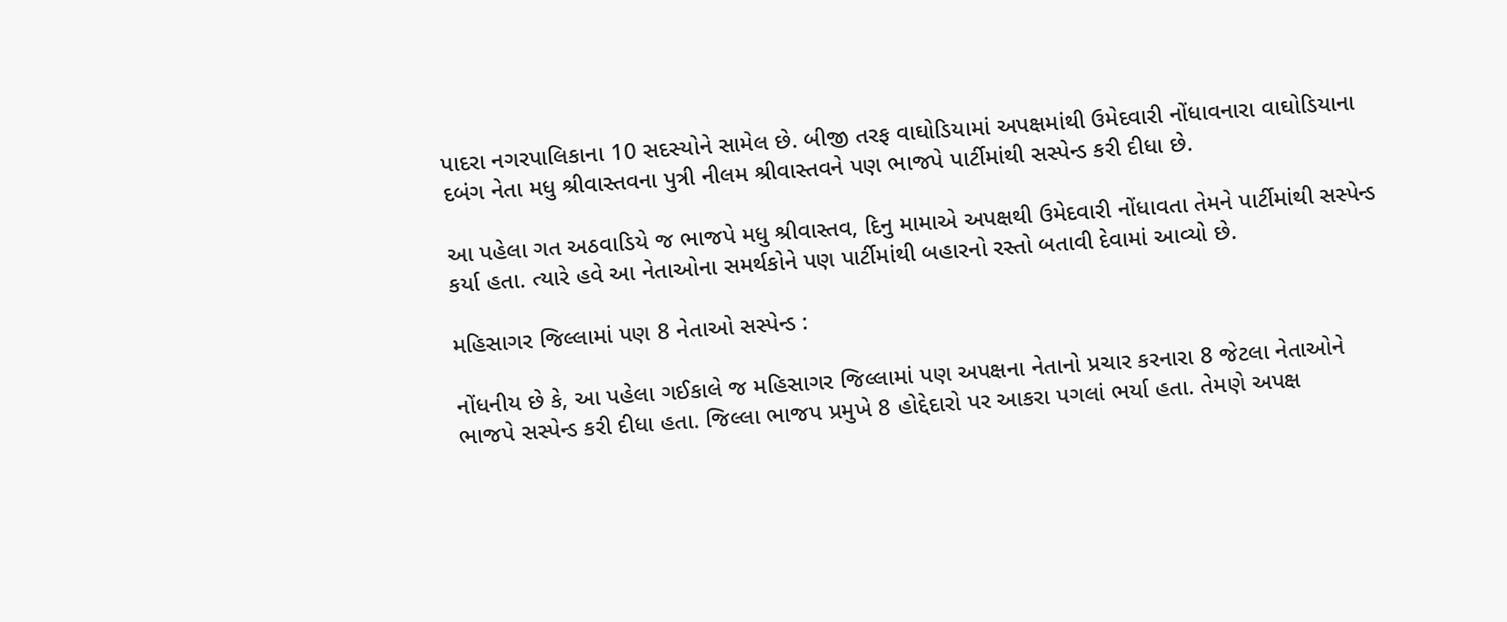પાદરા નગરપાલિકાના 10 સદસ્યોને સામેલ છે. બીજી તરફ વાઘોડિયામાં અપક્ષમાંથી ઉમેદવારી નોંધાવનારા વાઘોડિયાના દબંગ નેતા મધુ શ્રીવાસ્તવના પુત્રી નીલમ શ્રીવાસ્તવને પણ ભાજપે પાર્ટીમાંથી સસ્પેન્ડ કરી દીધા છે.

આ પહેલા ગત અઠવાડિયે જ ભાજપે મધુ શ્રીવાસ્તવ, દિનુ મામાએ અપક્ષથી ઉમેદવારી નોંધાવતા તેમને પાર્ટીમાંથી સસ્પેન્ડ કર્યા હતા. ત્યારે હવે આ નેતાઓના સમર્થકોને પણ પાર્ટીમાંથી બહારનો રસ્તો બતાવી દેવામાં આવ્યો છે.

મહિસાગર જિલ્લામાં પણ 8 નેતાઓ સસ્પેન્ડ :

નોંધનીય છે કે, આ પહેલા ગઈકાલે જ મહિસાગર જિલ્લામાં પણ અપક્ષના નેતાનો પ્રચાર કરનારા 8 જેટલા નેતાઓને ભાજપે સસ્પેન્ડ કરી દીધા હતા. જિલ્લા ભાજપ પ્રમુખે 8 હોદ્દેદારો પર આકરા પગલાં ભર્યા હતા. તેમણે અપક્ષ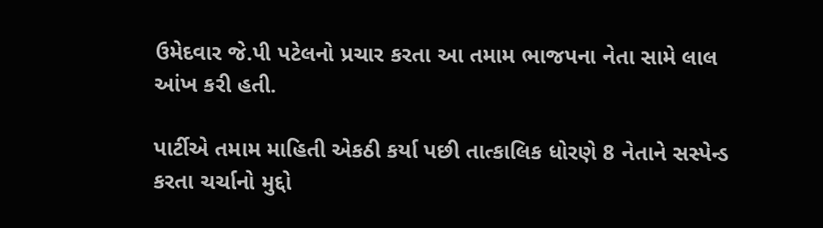ઉમેદવાર જે.પી પટેલનો પ્રચાર કરતા આ તમામ ભાજપના નેતા સામે લાલ આંખ કરી હતી.

પાર્ટીએ તમામ માહિતી એકઠી કર્યા પછી તાત્કાલિક ધોરણે 8 નેતાને સસ્પેન્ડ કરતા ચર્ચાનો મુદ્દો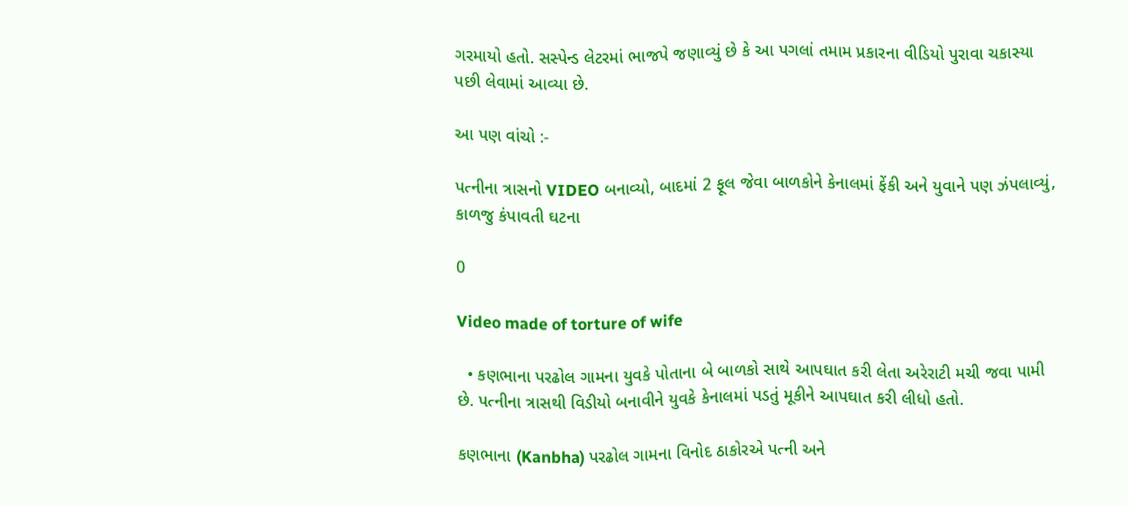ગરમાયો હતો. સસ્પેન્ડ લેટરમાં ભાજપે જણાવ્યું છે કે આ પગલાં તમામ પ્રકારના વીડિયો પુરાવા ચકાસ્યા પછી લેવામાં આવ્યા છે.

આ પણ વાંચો :-

પત્નીના ત્રાસનો VIDEO બનાવ્યો, બાદમાં 2 ફૂલ જેવા બાળકોને કેનાલમાં ફેંકી અને યુવાને પણ ઝંપલાવ્યું, કાળજુ કંપાવતી ઘટના

0

Video made of torture of wife

  • કણભાના પરઢોલ ગામના યુવકે પોતાના બે બાળકો સાથે આપઘાત કરી લેતા અરેરાટી મચી જવા પામી છે. પત્નીના ત્રાસથી વિડીયો બનાવીને યુવકે કેનાલમાં પડતું મૂકીને આપઘાત કરી લીધો હતો.

કણભાના (Kanbha) પરઢોલ ગામના વિનોદ ઠાકોરએ પત્ની અને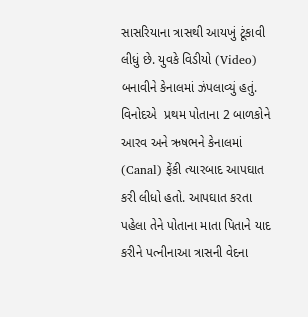સાસરિયાના ત્રાસથી આયખું ટૂંકાવી લીધું છે. યુવકે વિડીયો (Video) બનાવીને કેનાલમાં ઝંપલાવ્યું હતું. વિનોદએ  પ્રથમ પોતાના 2 બાળકોને આરવ અને ઋષભને કેનાલમાં (Canal) ફેંકી ત્યારબાદ આપઘાત કરી લીધો હતો. આપઘાત કરતા પહેલા તેને પોતાના માતા પિતાને યાદ કરીને પત્નીનાઆ ત્રાસની વેદના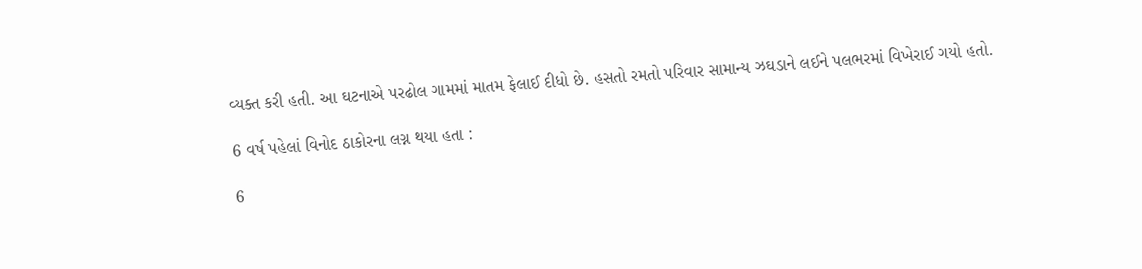વ્યક્ત કરી હતી. આ ઘટનાએ પરઢોલ ગામમાં માતમ ફેલાઈ દીધો છે. હસતો રમતો પરિવાર સામાન્ય ઝઘડાને લઈને પલભરમાં વિખેરાઈ ગયો હતો.

6 વર્ષ પહેલાં વિનોદ ઠાકોરના લગ્ન થયા હતા :

6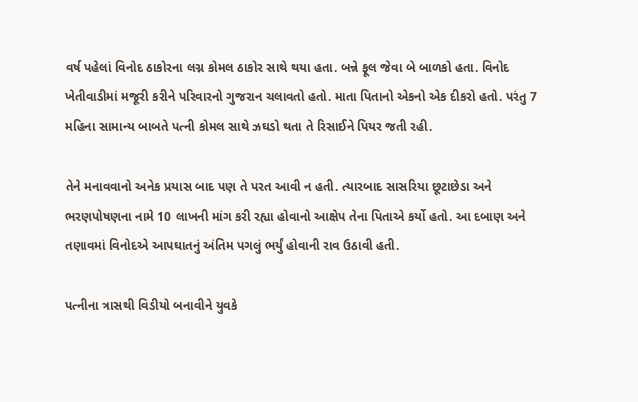વર્ષ પહેલાં વિનોદ ઠાકોરના લગ્ન કોમલ ઠાકોર સાથે થયા હતા. બન્ને ફૂલ જેવા બે બાળકો હતા. વિનોદ ખેતીવાડીમાં મજૂરી કરીને પરિવારનો ગુજરાન ચલાવતો હતો. માતા પિતાનો એકનો એક દીકરો હતો. પરંતુ 7 મહિના સામાન્ય બાબતે પત્ની કોમલ સાથે ઝઘડો થતા તે રિસાઈને પિયર જતી રહી.

તેને મનાવવાનો અનેક પ્રયાસ બાદ પણ તે પરત આવી ન હતી. ત્યારબાદ સાસરિયા છૂટાછેડા અને ભરણપોષણના નામે 10 લાખની માંગ કરી રહ્યા હોવાનો આક્ષેપ તેના પિતાએ કર્યો હતો. આ દબાણ અને તણાવમાં વિનોદએ આપઘાતનું અંતિમ પગલું ભર્યું હોવાની રાવ ઉઠાવી હતી.

પત્નીના ત્રાસથી વિડીયો બનાવીને યુવકે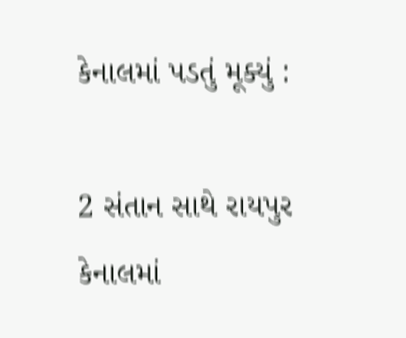કેનાલમાં પડતું મૂક્યું :

2 સંતાન સાથે રાયપુર કેનાલમાં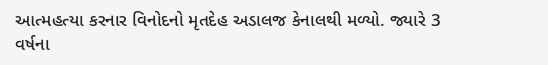આત્મહત્યા કરનાર વિનોદનો મૃતદેહ અડાલજ કેનાલથી મળ્યો. જ્યારે 3 વર્ષના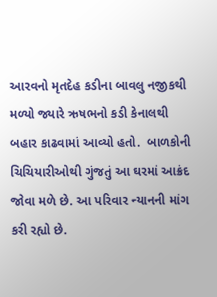આરવનો મૃતદેહ કડીના બાવલુ નજીકથી મળ્યો જ્યારે ઋષભનો કડી કેનાલથી બહાર કાઢવામાં આવ્યો હતો.  બાળકોની ચિચિયારીઓથી ગુંજતું આ ઘરમાં આક્રંદ જોવા મળે છે. આ પરિવાર ન્યાનની માંગ કરી રહ્યો છે.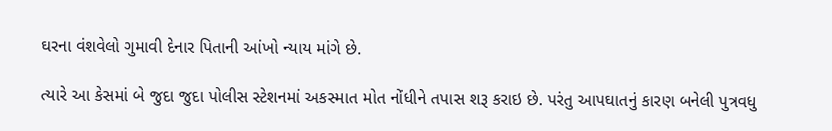ઘરના વંશવેલો ગુમાવી દેનાર પિતાની આંખો ન્યાય માંગે છે.

ત્યારે આ કેસમાં બે જુદા જુદા પોલીસ સ્ટેશનમાં અકસ્માત મોત નોંધીને તપાસ શરૂ કરાઇ છે. પરંતુ આપઘાતનું કારણ બનેલી પુત્રવધુ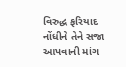વિરુદ્ધ ફરિયાદ નોંધીને તેને સજા આપવાની માંગ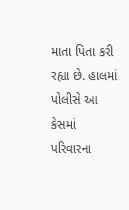માતા પિતા કરી રહ્યા છે. હાલમાં પોલીસે આ કેસમાં પરિવારના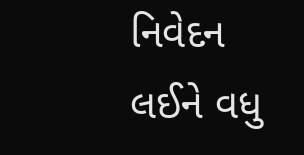નિવેદન લઈને વધુ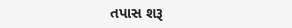તપાસ શરૂ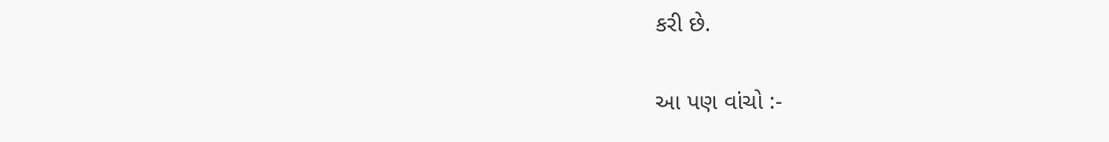કરી છે.

આ પણ વાંચો :-